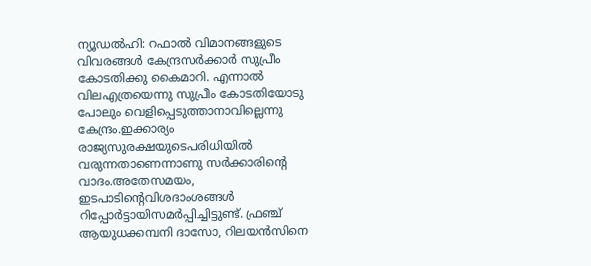ന്യൂഡല്‍ഹി: റഫാല്‍ വിമാനങ്ങളുടെ വിവരങ്ങള്‍ കേന്ദ്രസര്‍ക്കാര്‍ സുപ്രീം കോടതിക്കു കൈമാറി. എന്നാല്‍ വിലഎത്രയെന്നു സുപ്രീം കോടതിയോടു പോലും വെളിപ്പെടുത്താനാവില്ലെന്നു കേന്ദ്രം.ഇക്കാര്യം രാജ്യസുരക്ഷയുടെപരിധിയില്‍ വരുന്നതാണെന്നാണു സര്‍ക്കാരിന്റെ വാദം.അതേസമയം, ഇടപാടിന്റെവിശദാംശങ്ങള്‍ റിപ്പോര്‍ട്ടായിസമര്‍പ്പിച്ചിട്ടുണ്ട്. ഫ്രഞ്ച് ആയുധക്കമ്പനി ദാസോ, റിലയന്‍സിനെ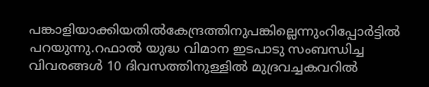പങ്കാളിയാക്കിയതില്‍കേന്ദ്രത്തിനുപങ്കില്ലെന്നുംറിപ്പോര്‍ട്ടില്‍ പറയുന്നു.റഫാല്‍ യുദ്ധ വിമാന ഇടപാടു സംബന്ധിച്ച വിവരങ്ങള്‍ 10 ദിവസത്തിനുള്ളില്‍ മുദ്രവച്ചകവറില്‍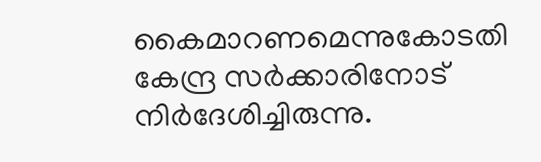കൈമാറണമെന്നുകോടതി കേന്ദ്ര സര്‍ക്കാരിനോട് നിര്‍ദേശിച്ചിരുന്നു.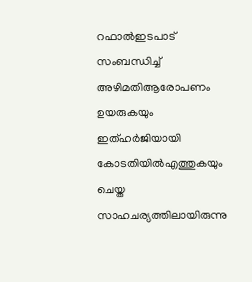റഫാല്‍ഇടപാട് സംബന്ധിച്ച് അഴിമതിആരോപണം ഉയരുകയും ഇത്ഹര്‍ജിയായി കോടതിയില്‍എത്തുകയും ചെയ്ത സാഹചര്യത്തിലായിരുന്നു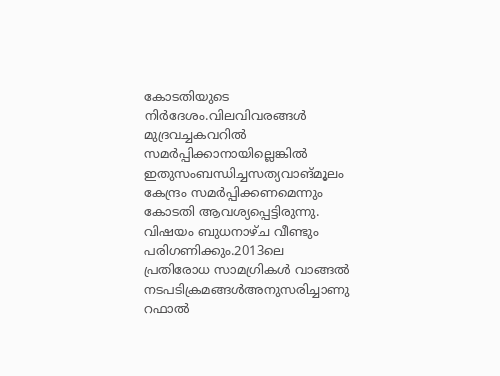കോടതിയുടെ നിര്‍ദേശം.വിലവിവരങ്ങള്‍ മുദ്രവച്ചകവറില്‍ സമര്‍പ്പിക്കാനായില്ലെങ്കില്‍ ഇതുസംബന്ധിച്ചസത്യവാങ്മൂലം കേന്ദ്രം സമര്‍പ്പിക്കണമെന്നും കോടതി ആവശ്യപ്പെട്ടിരുന്നു. വിഷയം ബുധനാഴ്ച വീണ്ടും പരിഗണിക്കും.2013ലെ പ്രതിരോധ സാമഗ്രികള്‍ വാങ്ങല്‍ നടപടിക്രമങ്ങള്‍അനുസരിച്ചാണു റഫാല്‍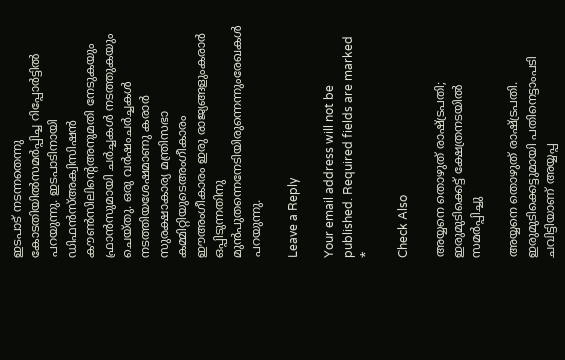ഇടപാട് നടന്നതെന്നു കോടതിയില്‍സമര്‍പ്പിച്ച റിപ്പോര്‍ട്ടില്‍ പറയുന്നു. ഇടപാടിനായി ഡിഫന്‍സ്അക്വിസിഷന്‍ കൗണ്‍സിലിന്റെഅനുമതി നേടുകയും ഫ്രാന്‍സുമായി ചര്‍ച്ചകള്‍ നടത്തുകയും ചെയ്തു. ഒരു വര്‍ഷംചര്‍ച്ചകള്‍ നടത്തിയശേഷമാണു കരാര്‍ സുരക്ഷാകാര്യ മന്ത്രിസഭാ കമ്മിറ്റിയുടെഅംഗീകാരം ഈഅംഗീകാരം ഇരു രാജ്യങ്ങളുംകരാര്‍ ഒപ്പിടുന്നതിനു മുന്‍പുതന്നെനേടിയിരുന്നെന്നുംരേഖകള്‍ പറയുന്നു.

Leave a Reply

Your email address will not be published. Required fields are marked *

Check Also

അയ്യനെ തൊഴുത് രാഷ്ട്രപതി; ഇരുമുടിക്കെട്ട് ക്ഷേത്രനടയില്‍ സമര്‍പ്പിച്ചു

അയ്യനെ തൊഴുത് രാഷ്ട്രപതി. ഇരുമുടിക്കെട്ടുമായി പതിനെട്ടാംപടി ചവിട്ടിയാണ് അയ്യപ്പ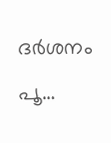ദര്‍ശനം പൂ…